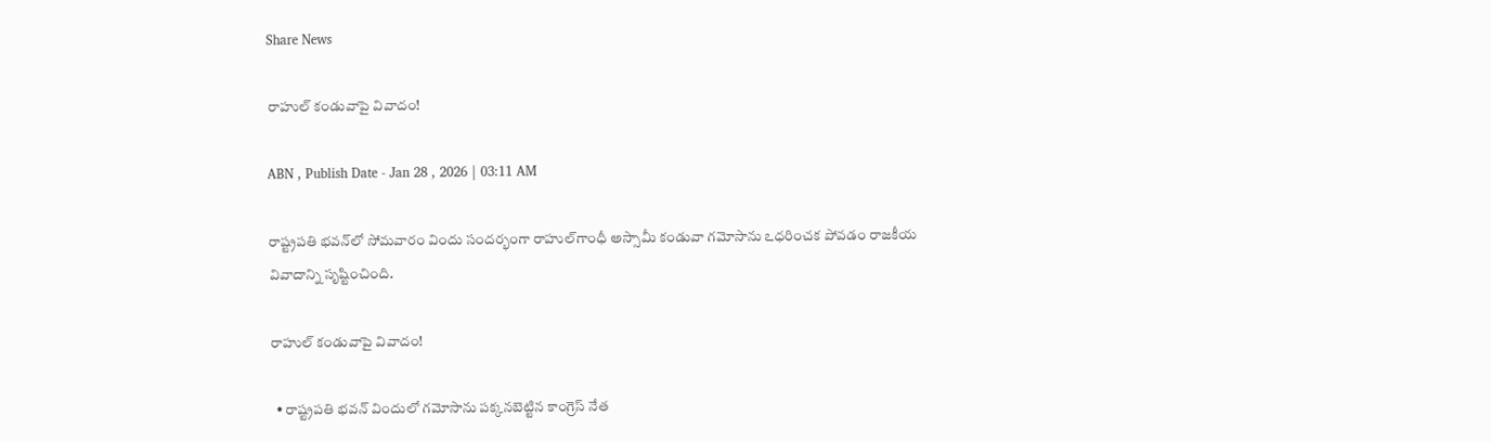Share News

రాహుల్‌ కండువాపై వివాదం!

ABN , Publish Date - Jan 28 , 2026 | 03:11 AM

రాష్ట్రపతి భవన్‌లో సోమవారం విందు సందర్భంగా రాహుల్‌గాంధీ అస్సామీ కండువా గమోసాను ఽధరించక పోవడం రాజకీయ వివాదాన్ని సృష్టించింది.

రాహుల్‌ కండువాపై వివాదం!

  • రాష్ట్రపతి భవన్‌ విందులో గమోసాను పక్కనబెట్టిన కాంగ్రెస్‌ నేత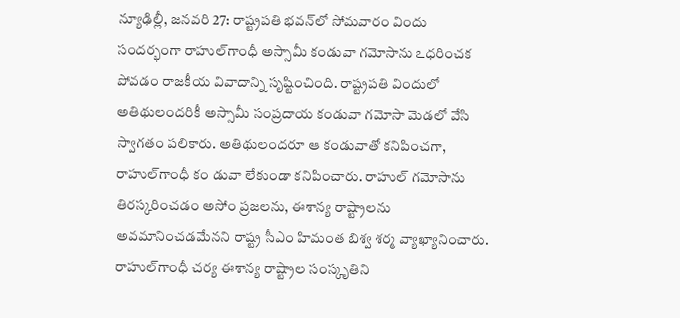న్యూఢిల్లీ, జనవరి 27: రాష్ట్రపతి భవన్‌లో సోమవారం విందు సందర్భంగా రాహుల్‌గాంధీ అస్సామీ కండువా గమోసాను ఽధరించక పోవడం రాజకీయ వివాదాన్ని సృష్టించింది. రాష్ట్రపతి విందులో అతిథులందరికీ అస్సామీ సంప్రదాయ కండువా గమోసా మెడలో వేసి స్వాగతం పలికారు. అతిథులందరూ ఆ కండువాతో కనిపించగా, రాహుల్‌గాంధీ కం డువా లేకుండా కనిపించారు. రాహుల్‌ గమోసాను తిరస్కరించడం అసోం ప్రజలను, ఈశాన్య రాష్ట్రాలను అవమానించడమేనని రాష్ట్ర సీఎం హిమంత బిశ్వ శర్మ వ్యాఖ్యానించారు. రాహుల్‌గాంధీ చర్య ఈశాన్య రాష్ట్రాల సంస్కృతిని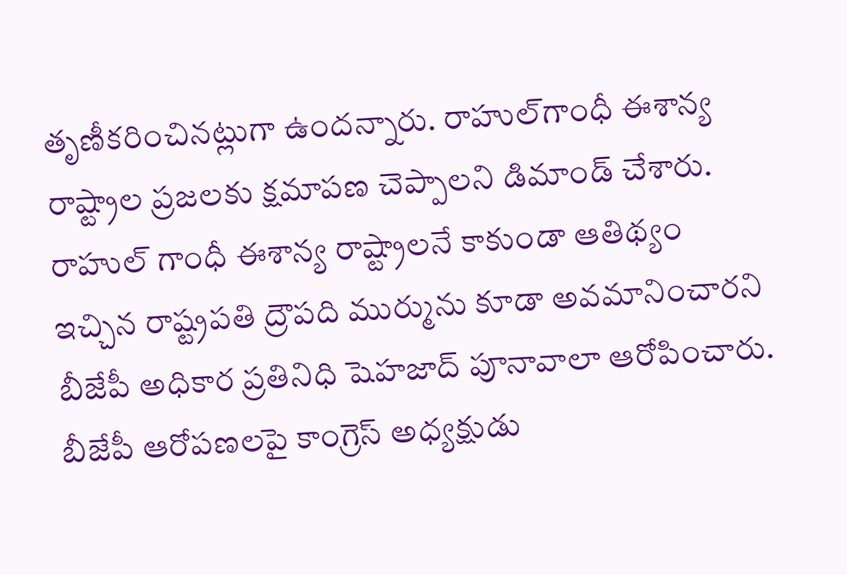తృణీకరించినట్లుగా ఉందన్నారు. రాహుల్‌గాంధీ ఈశాన్య రాష్ట్రాల ప్రజలకు క్షమాపణ చెప్పాలని డిమాండ్‌ చేశారు. రాహుల్‌ గాంధీ ఈశాన్య రాష్ట్రాలనే కాకుండా ఆతిథ్యం ఇచ్చిన రాష్ట్రపతి ద్రౌపది ముర్మును కూడా అవమానించారని బీజేపీ అధికార ప్రతినిధి షెహజాద్‌ పూనావాలా ఆరోపించారు. బీజేపీ ఆరోపణలపై కాంగ్రెస్‌ అధ్యక్షుడు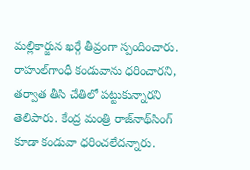మల్లికార్జున ఖర్గే తీవ్రంగా స్పందించారు. రాహుల్‌గాంధీ కండువాను ధరించారని, తర్వాత తీసి చేతిలో పట్టుకున్నారని తెలిపారు. కేంద్ర మంత్రి రాజ్‌నాథ్‌సింగ్‌ కూడా కండువా ధరించలేదన్నారు.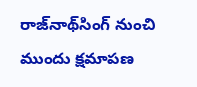రాజ్‌నాథ్‌సింగ్‌ నుంచి ముందు క్షమాపణ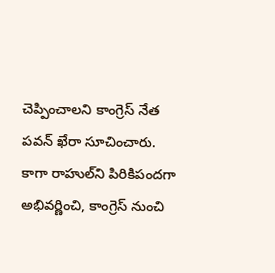చెప్పించాలని కాంగ్రెస్‌ నేత పవన్‌ ఖేరా సూచించారు. కాగా రాహుల్‌ని పిరికిపందగా అభివర్ణించి, కాంగ్రెస్‌ నుంచి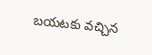బయటకు వచ్చిన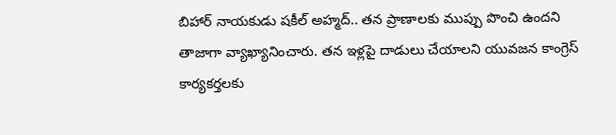బిహార్‌ నాయకుడు షకీల్‌ అహ్మద్‌.. తన ప్రాణాలకు ముప్పు పొంచి ఉందని తాజాగా వ్యాఖ్యానించారు. తన ఇళ్లపై దాడులు చేయాలని యువజన కాంగ్రెస్‌ కార్యకర్తలకు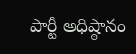పార్టీ అధిష్ఠానం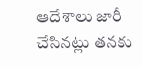ఆదేశాలు జారీ చేసినట్లు తనకు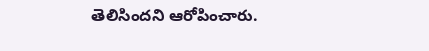తెలిసిందని ఆరోపించారు.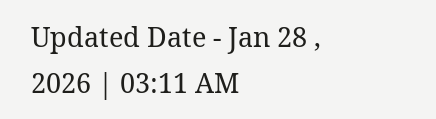Updated Date - Jan 28 , 2026 | 03:11 AM